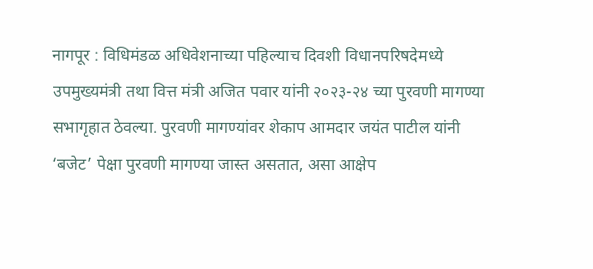नागपूर : विधिमंडळ अधिवेशनाच्या पहिल्याच दिवशी विधानपरिषदेमध्ये उपमुख्यमंत्री तथा वित्त मंत्री अजित पवार यांनी २०२३-२४ च्या पुरवणी मागण्या सभागृहात ठेवल्या. पुरवणी मागण्यांवर शेकाप आमदार जयंत पाटील यांनी ‘बजेट’ पेक्षा पुरवणी मागण्या जास्त असतात, असा आक्षेप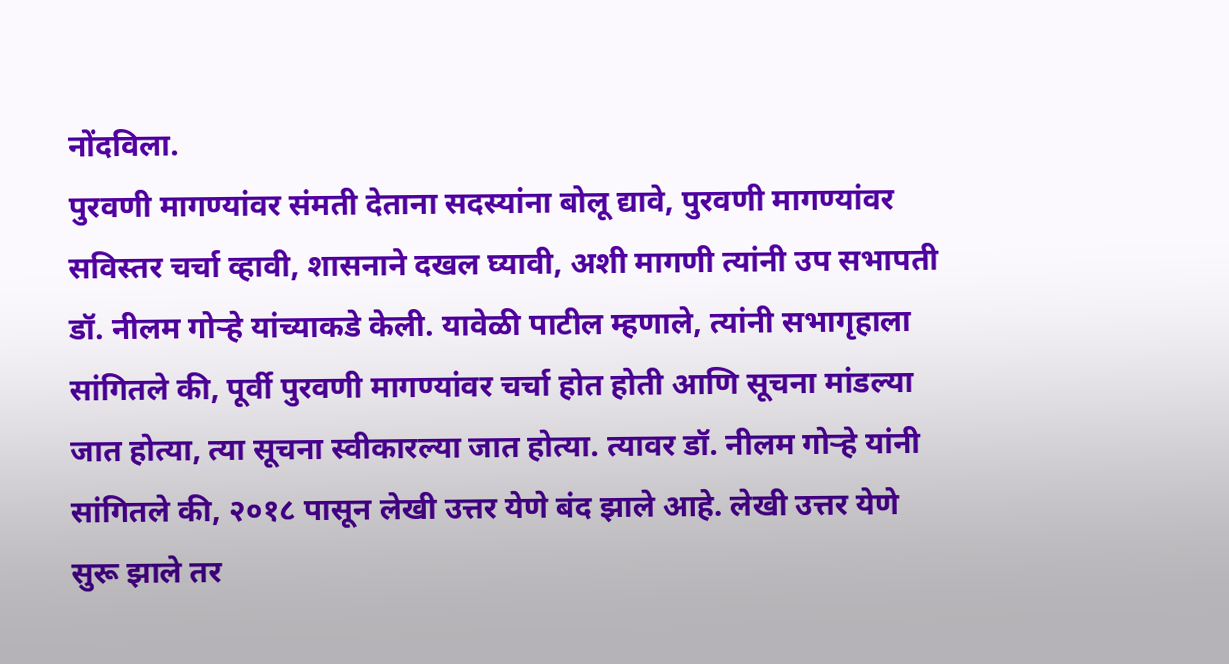नोंदविला.
पुरवणी मागण्यांवर संमती देताना सदस्यांना बोलू द्यावे, पुरवणी मागण्यांवर सविस्तर चर्चा व्हावी, शासनाने दखल घ्यावी, अशी मागणी त्यांनी उप सभापती डॉ. नीलम गोऱ्हे यांच्याकडे केली. यावेळी पाटील म्हणाले, त्यांनी सभागृहाला सांगितले की, पूर्वी पुरवणी मागण्यांवर चर्चा होत होती आणि सूचना मांडल्या जात होत्या, त्या सूचना स्वीकारल्या जात होत्या. त्यावर डॉ. नीलम गोऱ्हे यांनी सांगितले की, २०१८ पासून लेखी उत्तर येणे बंद झाले आहे. लेखी उत्तर येणे सुरू झाले तर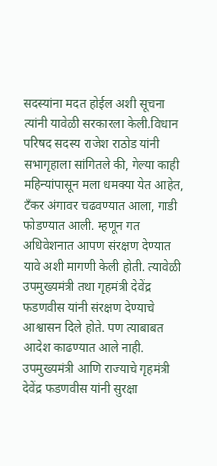सदस्यांना मदत होईल अशी सूचना त्यांनी यावेळी सरकारला केली.विधान परिषद सदस्य राजेश राठोड यांनी सभागृहाला सांगितले की, गेल्या काही महिन्यांपासून मला धमक्या येत आहेत, टँकर अंगावर चढवण्यात आला, गाडी फोडण्यात आली. म्हणून गत अधिवेशनात आपण संरक्षण देण्यात यावे अशी मागणी केली होती. त्यावेळी उपमुख्यमंत्री तथा गृहमंत्री देवेंद्र फडणवीस यांनी संरक्षण देण्याचे आश्वासन दिले होते. पण त्याबाबत आदेश काढण्यात आले नाही. उपमुख्यमंत्री आणि राज्याचे गृहमंत्री देवेंद्र फडणवीस यांनी सुरक्षा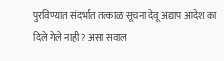पुरविण्यात संदर्भात तत्काळ सूचना देवू अद्याप आदेश का दिले गेले नाही? असा सवाल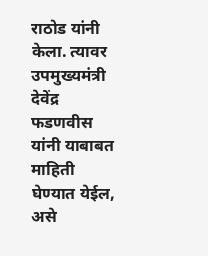राठोड यांनी केला. त्यावर उपमुख्यमंत्री देवेंद्र फडणवीस यांनी याबाबत माहिती घेण्यात येईल, असे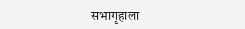सभागृहाला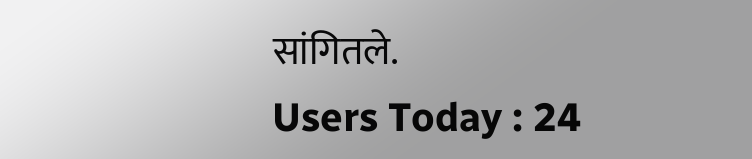सांगितले.
Users Today : 24